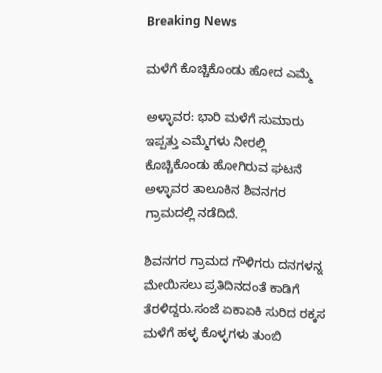Breaking News

ಮಳೆಗೆ ಕೊಚ್ಚಿಕೊಂಡು ಹೋದ ಎಮ್ಮೆ

ಅಳ್ಳಾವರ: ಭಾರಿ ಮಳೆಗೆ ಸುಮಾರು ಇಪ್ಪತ್ತು ಎಮ್ಮೆಗಳು ನೀರಲ್ಲಿ ಕೊಚ್ಚಿಕೊಂಡು ಹೋಗಿರುವ ಘಟನೆ ಅಳ್ಳಾವರ ತಾಲೂಕಿನ ಶಿವನಗರ ಗ್ರಾಮದಲ್ಲಿ ನಡೆದಿದೆ.

ಶಿವನಗರ ಗ್ರಾಮದ ಗೌಳಿಗರು ದನಗಳನ್ನ ಮೇಯಿಸಲು ಪ್ರತಿದಿನದಂತೆ ಕಾಡಿಗೆ ತೆರಳಿದ್ದರು.ಸಂಜೆ ಏಕಾಏಕಿ ಸುರಿದ ರಕ್ಕಸ ಮಳೆಗೆ ಹಳ್ಳ ಕೊಳ್ಳಗಳು ತುಂಬಿ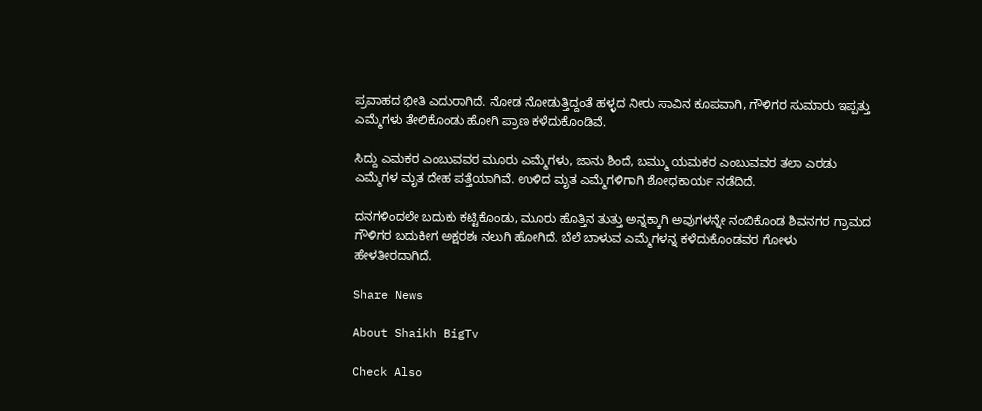ಪ್ರವಾಹದ ಭೀತಿ ಎದುರಾಗಿದೆ. ನೋಡ ನೋಡುತ್ತಿದ್ದಂತೆ ಹಳ್ಳದ ನೀರು ಸಾವಿನ ಕೂಪವಾಗಿ, ಗೌಳಿಗರ ಸುಮಾರು ಇಪ್ಪತ್ತು ಎಮ್ಮೆಗಳು ತೇಲಿಕೊಂಡು ಹೋಗಿ ಪ್ರಾಣ ಕಳೆದುಕೊಂಡಿವೆ.

ಸಿದ್ದು ಎಮಕರ ಎಂಬುವವರ ಮೂರು ಎಮ್ಮೆಗಳು, ಜಾನು ಶಿಂದೆ, ಬಮ್ಮು ಯಮಕರ ಎಂಬುವವರ ತಲಾ ಎರಡು ಎಮ್ಮೆಗಳ ಮೃತ ದೇಹ ಪತ್ತೆಯಾಗಿವೆ. ಉಳಿದ ಮೃತ ಎಮ್ಮೆಗಳಿಗಾಗಿ ಶೋಧಕಾರ್ಯ ನಡೆದಿದೆ.

ದನಗಳಿಂದಲೇ ಬದುಕು ಕಟ್ಟಿಕೊಂಡು, ಮೂರು ಹೊತ್ತಿನ ತುತ್ತು ಅನ್ನಕ್ಕಾಗಿ ಅವುಗಳನ್ನೇ ನಂಬಿಕೊಂಡ ಶಿವನಗರ ಗ್ರಾಮದ ಗೌಳಿಗರ ಬದುಕೀಗ ಅಕ್ಷರಶಃ ನಲುಗಿ ಹೋಗಿದೆ. ಬೆಲೆ ಬಾಳುವ ಎಮ್ಮೆಗಳನ್ನ ಕಳೆದುಕೊಂಡವರ ಗೋಳು ಹೇಳತೀರದಾಗಿದೆ.

Share News

About Shaikh BigTv

Check Also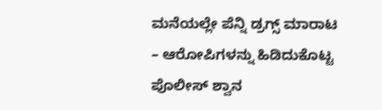ಮನೆಯಲ್ಲೇ ಪೆನ್ನಿ ಡ್ರಗ್ಸ್‌ ಮಾರಾಟ – ಆರೋಪಿಗಳನ್ನು ಹಿಡಿದುಕೊಟ್ಟ ಪೊಲೀಸ್ ಶ್ವಾನ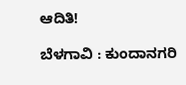ಆದಿತಿ!

ಬೆಳಗಾವಿ : ಕುಂದಾನಗರಿ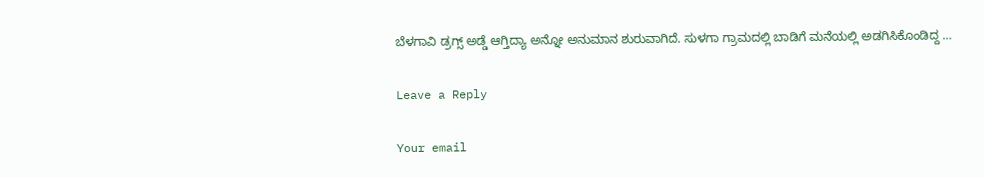ಬೆಳಗಾವಿ ಡ್ರಗ್ಸ್ ಅಡ್ಡೆ ಆಗ್ತಿದ್ಯಾ ಅನ್ನೋ ಅನುಮಾನ ಶುರುವಾಗಿದೆ. ಸುಳಗಾ ಗ್ರಾಮದಲ್ಲಿ ಬಾಡಿಗೆ ಮನೆಯಲ್ಲಿ ಅಡಗಿಸಿಕೊಂಡಿದ್ದ …

Leave a Reply

Your email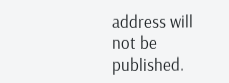address will not be published.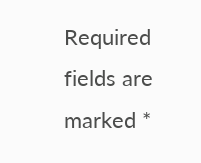Required fields are marked *